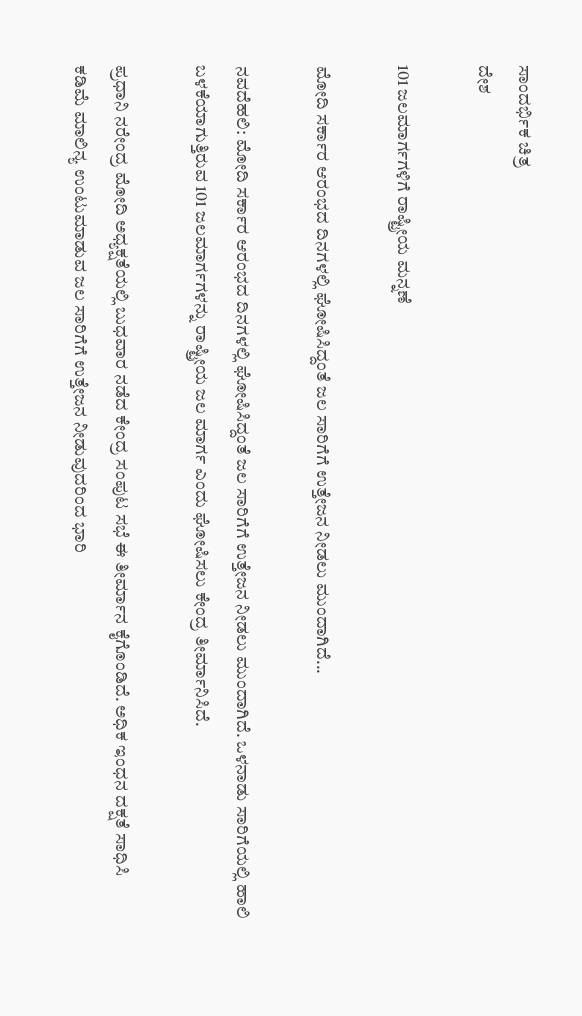ಸಾಂದರ್ಭಿಕ ಚಿತ್ರ
ದೇಶ

101 ಜಲಮಾರ್ಗಗಳಿಗೆ ರಾಷ್ಟ್ರೀಯ ಮನ್ನಣೆ

ಮೋದಿ ಸರ್ಕಾರ ಆರಂಭದ ದಿನಗಳಲ್ಲಿ ಘೋಷಿಸಿದ್ದಂತೆ ಜಲ ಸಾರಿಗೆಗೆ ಉತ್ತೇಜನ ನೀಡಲು ಮುಂದಾಗಿದೆ...

ನವದೆಹಲಿ: ಮೋದಿ ಸರ್ಕಾರ ಆರಂಭದ ದಿನಗಳಲ್ಲಿ ಘೋಷಿಸಿದ್ದಂತೆ ಜಲ ಸಾರಿಗೆಗೆ ಉತ್ತೇಜನ ನೀಡಲು ಮುಂದಾಗಿದೆ. ಒಳನಾಡು ಸಾರಿಗೆಯಲ್ಲಿ ಹಾಲಿ ಬಳಕೆಯಾಗುತ್ತಿರುವ 101 ಜಲಮಾರ್ಗಗಳನ್ನು ರಾಷ್ಟ್ರೀಯ ಜಲ ಮಾರ್ಗ ಎಂದು ಘೋಷಿಸಲು ಕೇಂದ್ರ ತೀರ್ಮಾನಿಸಿದೆ.

ಪ್ರಧಾನಿ ನರೇಂದ್ರ ಮೋದಿ ಅಧ್ಯಕ್ಷತೆಯಲ್ಲಿ ಬುಧವಾರ ನಡೆದ ಕೇಂದ್ರ ಸಂಪುಟ ಸಭೆ ಈ ತೀರ್ಮಾನ ಕೈಗೊಂಡಿದೆ. ಅಧಿಕ ಇಂಧನ ದಕ್ಷತೆ ಸಾಧಿಸಿ ಕಡಿಮೆ ಮಾಲಿನ್ಯ ಉಂಟುಮಾಡುವ ಜಲ ಸಾರಿಗೆಗೆ ಉತ್ತೇಜನ ನೀಡುವುದರಿಂದ ಭಾರಿ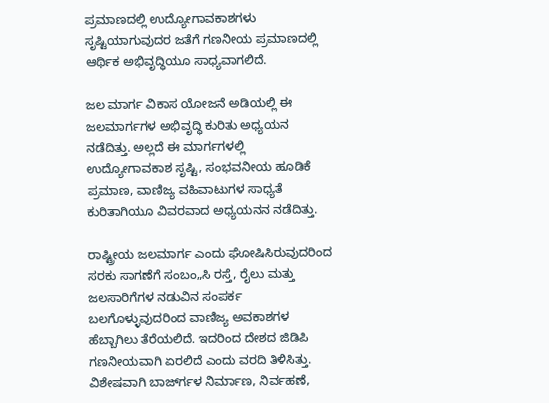ಪ್ರಮಾಣದಲ್ಲಿ ಉದ್ಯೋಗಾವಕಾಶಗಳು ಸೃಷ್ಟಿಯಾಗುವುದರ ಜತೆಗೆ ಗಣನೀಯ ಪ್ರಮಾಣದಲ್ಲಿ ಆರ್ಥಿಕ ಅಭಿವೃದ್ಧಿಯೂ ಸಾಧ್ಯವಾಗಲಿದೆ.

ಜಲ ಮಾರ್ಗ ವಿಕಾಸ ಯೋಜನೆ ಅಡಿಯಲ್ಲಿ ಈ ಜಲಮಾರ್ಗಗಳ ಅಭಿವೃದ್ಧಿ ಕುರಿತು ಅಧ್ಯಯನ ನಡೆದಿತ್ತು. ಅಲ್ಲದೆ ಈ ಮಾರ್ಗಗಳಲ್ಲಿ ಉದ್ಯೋಗಾವಕಾಶ ಸೃಷ್ಟಿ, ಸಂಭವನೀಯ ಹೂಡಿಕೆ ಪ್ರಮಾಣ, ವಾಣಿಜ್ಯ ವಹಿವಾಟುಗಳ ಸಾಧ್ಯತೆ ಕುರಿತಾಗಿಯೂ ವಿವರವಾದ ಅಧ್ಯಯನನ ನಡೆದಿತ್ತು.

ರಾಷ್ಟ್ರೀಯ ಜಲಮಾರ್ಗ ಎಂದು ಘೋಷಿಸಿರುವುದರಿಂದ ಸರಕು ಸಾಗಣೆಗೆ ಸಂಬಂ„ಸಿ ರಸ್ತೆ, ರೈಲು ಮತ್ತು ಜಲಸಾರಿಗೆಗಳ ನಡುವಿನ ಸಂಪರ್ಕ ಬಲಗೊಳ್ಳುವುದರಿಂದ ವಾಣಿಜ್ಯ ಅವಕಾಶಗಳ ಹೆಬ್ಬಾಗಿಲು ತೆರೆಯಲಿದೆ. ಇದರಿಂದ ದೇಶದ ಜಿಡಿಪಿ ಗಣನೀಯವಾಗಿ ಏರಲಿದೆ ಎಂದು ವರದಿ ತಿಳಿಸಿತ್ತು. ವಿಶೇಷವಾಗಿ ಬಾರ್ಜ್‍ಗಳ ನಿರ್ಮಾಣ, ನಿರ್ವಹಣೆ,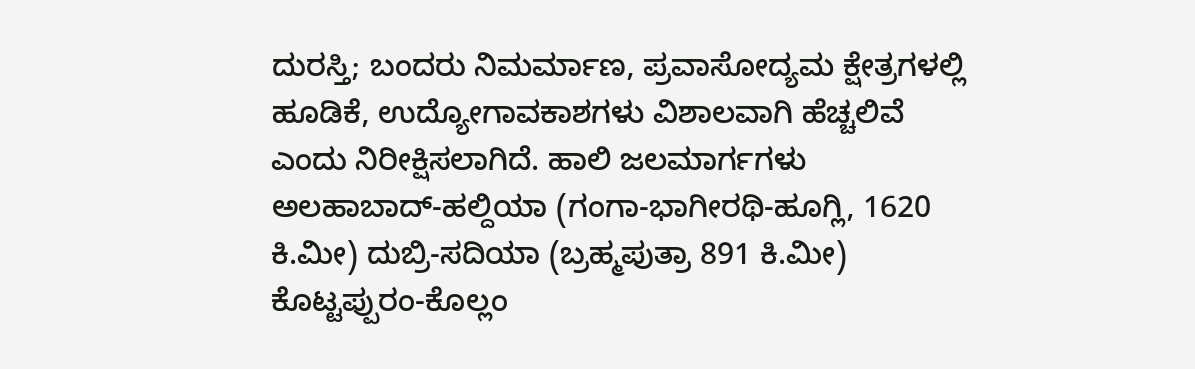ದುರಸ್ತಿ; ಬಂದರು ನಿಮರ್ಮಾಣ, ಪ್ರವಾಸೋದ್ಯಮ ಕ್ಷೇತ್ರಗಳಲ್ಲಿ ಹೂಡಿಕೆ, ಉದ್ಯೋಗಾವಕಾಶಗಳು ವಿಶಾಲವಾಗಿ ಹೆಚ್ಚಲಿವೆ ಎಂದು ನಿರೀಕ್ಷಿಸಲಾಗಿದೆ. ಹಾಲಿ ಜಲಮಾರ್ಗಗಳು ಅಲಹಾಬಾದ್-ಹಲ್ದಿಯಾ (ಗಂಗಾ-ಭಾಗೀರಥಿ-ಹೂಗ್ಲಿ, 1620 ಕಿ.ಮೀ) ದುಬ್ರಿ-ಸದಿಯಾ (ಬ್ರಹ್ಮಪುತ್ರಾ 891 ಕಿ.ಮೀ) ಕೊಟ್ಟಪ್ಪುರಂ-ಕೊಲ್ಲಂ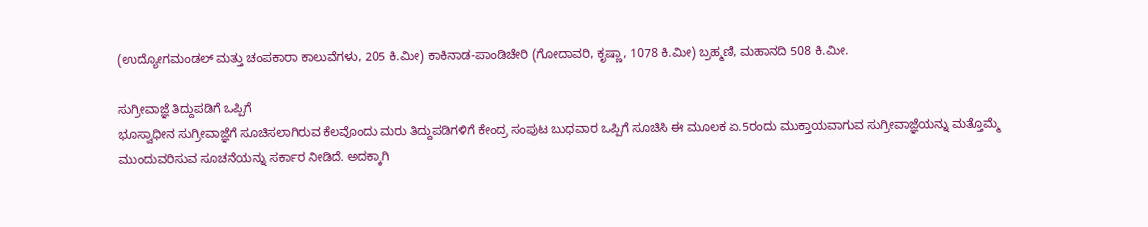(ಉದ್ಯೋಗಮಂಡಲ್ ಮತ್ತು ಚಂಪಕಾರಾ ಕಾಲುವೆಗಳು, 205 ಕಿ.ಮೀ) ಕಾಕಿನಾಡ-ಪಾಂಡಿಚೇರಿ (ಗೋದಾವರಿ, ಕೃಷ್ಣಾ, 1078 ಕಿ.ಮೀ) ಬ್ರಹ್ಮಣಿ, ಮಹಾನದಿ 508 ಕಿ.ಮೀ.

ಸುಗ್ರೀವಾಜ್ಞೆ ತಿದ್ದುಪಡಿಗೆ ಒಪ್ಪಿಗೆ
ಭೂಸ್ವಾಧೀನ ಸುಗ್ರೀವಾಜ್ಞೆಗೆ ಸೂಚಿಸಲಾಗಿರುವ ಕೆಲವೊಂದು ಮರು ತಿದ್ದುಪಡಿಗಳಿಗೆ ಕೇಂದ್ರ ಸಂಪುಟ ಬುಧವಾರ ಒಪ್ಪಿಗೆ ಸೂಚಿಸಿ ಈ ಮೂಲಕ ಏ.5ರಂದು ಮುಕ್ತಾಯವಾಗುವ ಸುಗ್ರೀವಾಜ್ಞೆಯನ್ನು ಮತ್ತೊಮ್ಮೆ ಮುಂದುವರಿಸುವ ಸೂಚನೆಯನ್ನು ಸರ್ಕಾರ ನೀಡಿದೆ. ಅದಕ್ಕಾಗಿ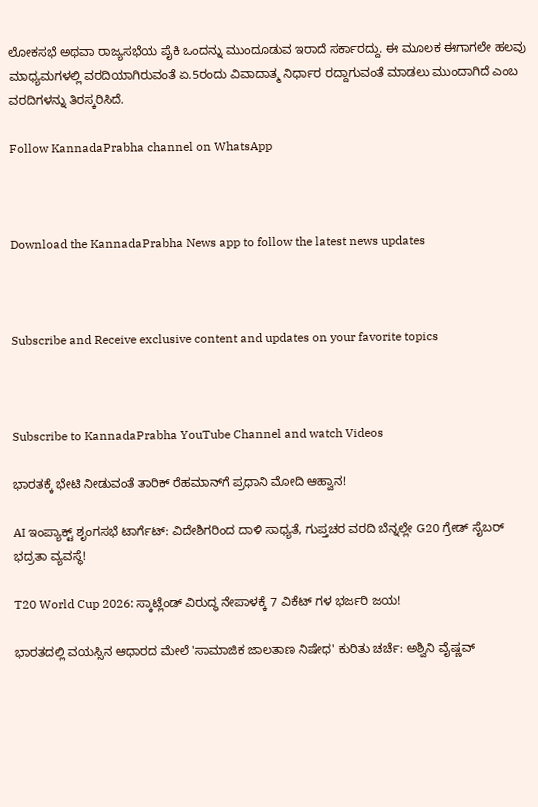ಲೋಕಸಭೆ ಅಥವಾ ರಾಜ್ಯಸಭೆಯ ಪೈಕಿ ಒಂದನ್ನು ಮುಂದೂಡುವ ಇರಾದೆ ಸರ್ಕಾರದ್ದು. ಈ ಮೂಲಕ ಈಗಾಗಲೇ ಹಲವು ಮಾಧ್ಯಮಗಳಲ್ಲಿ ವರದಿಯಾಗಿರುವಂತೆ ಏ.5ರಂದು ವಿವಾದಾತ್ಮ ನಿರ್ಧಾರ ರದ್ದಾಗುವಂತೆ ಮಾಡಲು ಮುಂದಾಗಿದೆ ಎಂಬ ವರದಿಗಳನ್ನು ತಿರಸ್ಕರಿಸಿದೆ.

Follow KannadaPrabha channel on WhatsApp



Download the KannadaPrabha News app to follow the latest news updates



Subscribe and Receive exclusive content and updates on your favorite topics



Subscribe to KannadaPrabha YouTube Channel and watch Videos

ಭಾರತಕ್ಕೆ ಭೇಟಿ ನೀಡುವಂತೆ ತಾರಿಕ್ ರೆಹಮಾನ್‌ಗೆ ಪ್ರಧಾನಿ ಮೋದಿ ಆಹ್ವಾನ!

AI ಇಂಪ್ಯಾಕ್ಟ್ ಶೃಂಗಸಭೆ ಟಾರ್ಗೆಟ್: ವಿದೇಶಿಗರಿಂದ ದಾಳಿ ಸಾಧ್ಯತೆ, ಗುಪ್ತಚರ ವರದಿ ಬೆನ್ನಲ್ಲೇ G20 ಗ್ರೇಡ್ ಸೈಬರ್ ಭದ್ರತಾ ವ್ಯವಸ್ಥೆ!

T20 World Cup 2026: ಸ್ಕಾಟ್ಲೆಂಡ್ ವಿರುದ್ಧ ನೇಪಾಳಕ್ಕೆ 7 ವಿಕೆಟ್ ಗಳ ಭರ್ಜರಿ ಜಯ!

ಭಾರತದಲ್ಲಿ ವಯಸ್ಸಿನ ಆಧಾರದ ಮೇಲೆ 'ಸಾಮಾಜಿಕ ಜಾಲತಾಣ ನಿಷೇಧ' ಕುರಿತು ಚರ್ಚೆ: ಅಶ್ವಿನಿ ವೈಷ್ಣವ್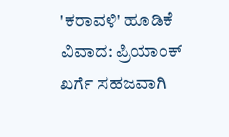'ಕರಾವಳಿ' ಹೂಡಿಕೆ ವಿವಾದ: ಪ್ರಿಯಾಂಕ್ ಖರ್ಗೆ ಸಹಜವಾಗಿ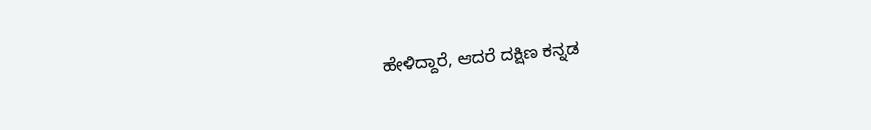ಹೇಳಿದ್ದಾರೆ, ಆದರೆ ದಕ್ಷಿಣ ಕನ್ನಡ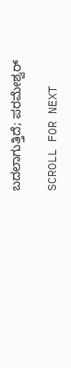ಬದಲಾಗುತ್ತಿದೆ; ಪರಮೇಶ್ವರ್

SCROLL FOR NEXT